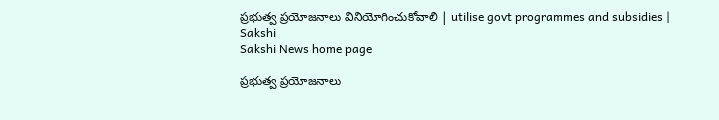ప్రభుత్వ ప్రయోజనాలు వినియోగించుకోవాలి | utilise govt programmes and subsidies | Sakshi
Sakshi News home page

ప్రభుత్వ ప్రయోజనాలు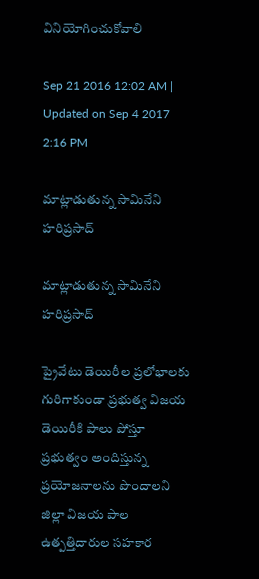వినియోగించుకోవాలి

Sep 21 2016 12:02 AM | Updated on Sep 4 2017 2:16 PM

మాట్లాడుతున్న సామినేని హరిప్రసాద్‌

మాట్లాడుతున్న సామినేని హరిప్రసాద్‌

ప్రైవేటు డెయిరీల ప్రలోభాలకు గురిగాకుండా ప్రభుత్వ విజయ డెయిరీకి పాలు పోస్తూ ప్రభుత్వం అందిస్తున్న ప్రయోజనాలను పొందాలని జిల్లా విజయ పాల ఉత్పత్తిదారుల సహకార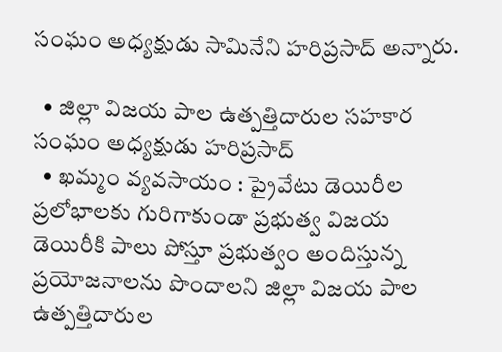సంఘం అధ్యక్షుడు సామినేని హరిప్రసాద్‌ అన్నారు.

  • జిల్లా విజయ పాల ఉత్పత్తిదారుల సహకార సంఘం అధ్యక్షుడు హరిప్రసాద్‌
  • ఖమ్మం వ్యవసాయం : ప్రైవేటు డెయిరీల ప్రలోభాలకు గురిగాకుండా ప్రభుత్వ విజయ డెయిరీకి పాలు పోస్తూ ప్రభుత్వం అందిస్తున్న ప్రయోజనాలను పొందాలని జిల్లా విజయ పాల ఉత్పత్తిదారుల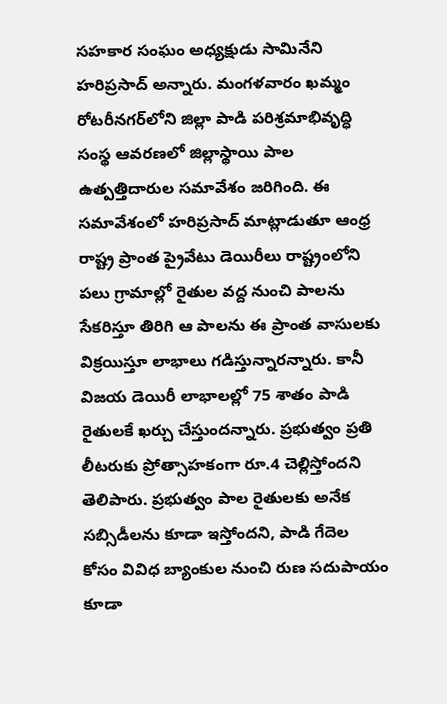సహకార సంఘం అధ్యక్షుడు సామినేని హరిప్రసాద్‌ అన్నారు. మంగళవారం ఖమ్మం రోటరీనగర్‌లోని జిల్లా పాడి పరిశ్రమాభివృద్ధి సంస్థ ఆవరణలో జిల్లాస్థాయి పాల ఉత్పత్తిదారుల సమావేశం జరిగింది. ఈ సమావేశంలో హరిప్రసాద్‌ మాట్లాడుతూ ఆంధ్ర రాష్ట్ర ప్రాంత ప్రైవేటు డెయిరీలు రాష్ట్రంలోని పలు గ్రామాల్లో రైతుల వద్ద నుంచి పాలను సేకరిస్తూ తిరిగి ఆ పాలను ఈ ప్రాంత వాసులకు విక్రయిస్తూ లాభాలు గడిస్తున్నారన్నారు. కానీ విజయ డెయిరీ లాభాలల్లో 75 శాతం పాడి రైతులకే ఖర్చు చేస్తుందన్నారు. ప్రభుత్వం ప్రతి లీటరుకు ప్రోత్సాహకంగా రూ.4 చెల్లిస్తోందని తెలిపారు. ప్రభుత్వం పాల రైతులకు అనేక సబ్సిడీలను కూడా ఇస్తోందని, పాడి గేదెల కోసం వివిధ బ్యాంకుల నుంచి రుణ సదుపాయం కూడా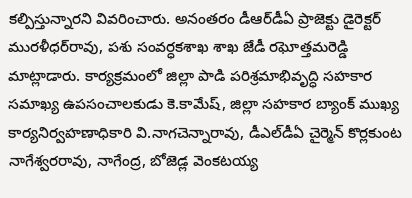కల్పిస్తున్నారని వివరించారు. అనంతరం డీఆర్‌డీఏ ప్రాజెక్టు డైరెక్టర్‌ మురళీధర్‌రావు, పశు సంవర్ధకశాఖ శాఖ జేడీ రఘోత్తమరెడ్డి మాట్లాడారు. కార్యక్రమంలో జిల్లా పాడి పరిశ్రమాభివృద్ధి సహకార సమాఖ్య ఉపసంచాలకుడు కె.కామేష్‌, జిల్లా సహకార బ్యాంక్‌ ముఖ్య కార్యనిర్వహణాధికారి వి.నాగచెన్నారావు, డీఎల్‌డీఏ చైర్మెన్‌ కొర్లకుంట నాగేశ్వరరావు, నాగేంద్ర, బోజెడ్ల వెంకటయ్య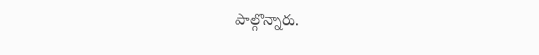పాల్గొన్నారు.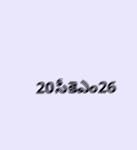20సీకెఎం26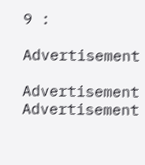9 :

Advertisement

Advertisement
Advertisement